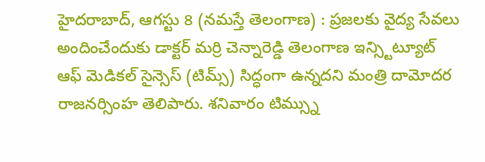హైదరాబాద్, ఆగస్టు 8 (నమస్తే తెలంగాణ) : ప్రజలకు వైద్య సేవలు అందించేందుకు డాక్టర్ మర్రి చెన్నారెడ్డి తెలంగాణ ఇన్స్టిట్యూట్ ఆఫ్ మెడికల్ సైన్సెస్ (టిమ్స్) సిద్ధంగా ఉన్నదని మంత్రి దామోదర రాజనర్సింహ తెలిపారు. శనివారం టిమ్స్ను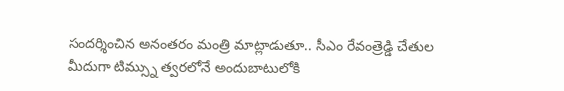సందర్శించిన అనంతరం మంత్రి మాట్లాడుతూ.. సీఎం రేవంత్రెడ్డి చేతుల మీదుగా టిమ్స్ను త్వరలోనే అందుబాటులోకి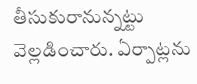తీసుకురానున్నట్టు వెల్లడించారు. ఏర్పాట్లను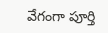వేగంగా పూర్తి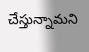చేస్తున్నామని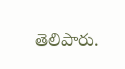తెలిపారు.